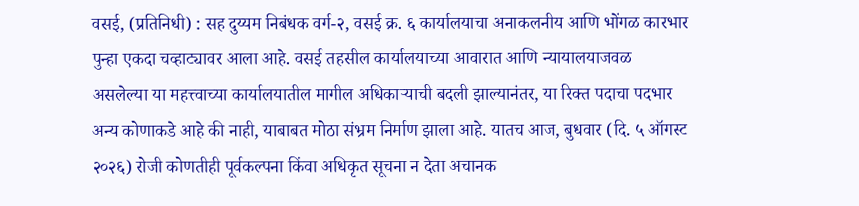वसई, (प्रतिनिधी) : सह दुय्यम निबंधक वर्ग-२, वसई क्र. ६ कार्यालयाचा अनाकलनीय आणि भोंगळ कारभार पुन्हा एकदा चव्हाट्यावर आला आहे. वसई तहसील कार्यालयाच्या आवारात आणि न्यायालयाजवळ असलेल्या या महत्त्वाच्या कार्यालयातील मागील अधिकाऱ्याची बदली झाल्यानंतर, या रिक्त पदाचा पदभार अन्य कोणाकडे आहे की नाही, याबाबत मोठा संभ्रम निर्माण झाला आहे. यातच आज, बुधवार (दि. ५ ऑगस्ट २०२६) रोजी कोणतीही पूर्वकल्पना किंवा अधिकृत सूचना न देता अचानक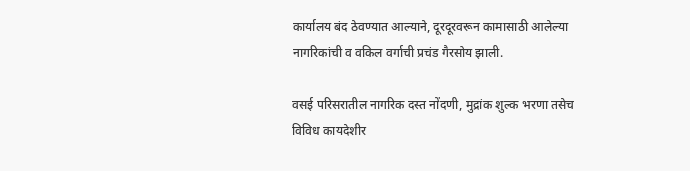कार्यालय बंद ठेवण्यात आल्याने, दूरदूरवरून कामासाठी आलेल्या नागरिकांची व वकिल वर्गाची प्रचंड गैरसोय झाली.

वसई परिसरातील नागरिक दस्त नोंदणी, मुद्रांक शुल्क भरणा तसेच विविध कायदेशीर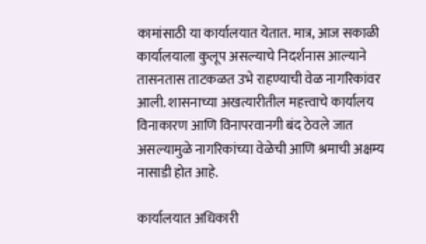कामांसाठी या कार्यालयात येतात. मात्र, आज सकाळी कार्यालयाला कुलूप असल्याचे निदर्शनास आल्याने तासनतास ताटकळत उभे राहण्याची वेळ नागरिकांवर आली. शासनाच्या अखत्यारीतील महत्त्वाचे कार्यालय विनाकारण आणि विनापरवानगी बंद ठेवले जात असल्यामुळे नागरिकांच्या वेळेची आणि श्रमाची अक्षम्य नासाडी होत आहे.

कार्यालयात अधिकारी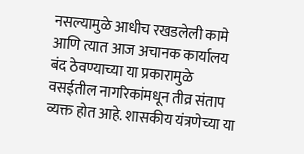नसल्यामुळे आधीच रखडलेली कामे आणि त्यात आज अचानक कार्यालय बंद ठेवण्याच्या या प्रकारामुळे वसईतील नागरिकांमधून तीव्र संताप व्यक्त होत आहे. शासकीय यंत्रणेच्या या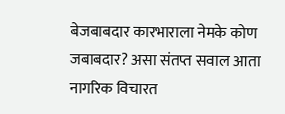बेजबाबदार कारभाराला नेमके कोण जबाबदार? असा संतप्त सवाल आता नागरिक विचारत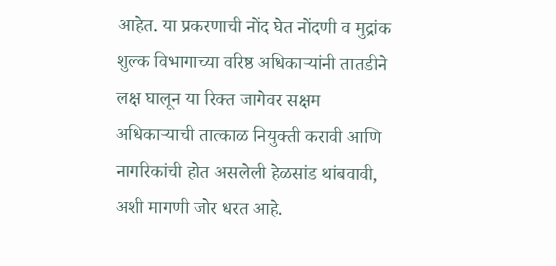आहेत. या प्रकरणाची नोंद घेत नोंदणी व मुद्रांक शुल्क विभागाच्या वरिष्ठ अधिकाऱ्यांनी तातडीने लक्ष घालून या रिक्त जागेवर सक्षम अधिकाऱ्याची तात्काळ नियुक्ती करावी आणि नागरिकांची होत असलेली हेळसांड थांबवावी, अशी मागणी जोर धरत आहे.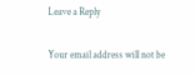Leave a Reply

Your email address will not be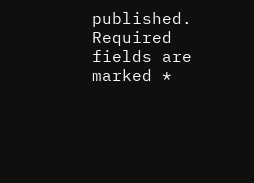published. Required fields are marked *